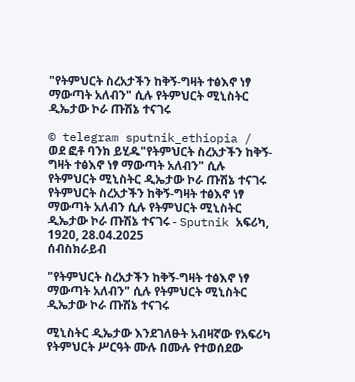"የትምህርት ስረአታችን ከቅኝ-ግዛት ተፅእኖ ነፃ ማውጣት አለብን" ሲሉ የትምህርት ሚኒስትር ዲኤታው ኮራ ጡሽኔ ተናገሩ

© telegram sputnik_ethiopia / ወደ ፎቶ ባንክ ይሂዱ"የትምህርት ስረአታችን ከቅኝ-ግዛት ተፅእኖ ነፃ ማውጣት አለብን" ሲሉ የትምህርት ሚኒስትር ዲኤታው ኮራ ጡሽኔ ተናገሩ
የትምህርት ስረአታችን ከቅኝ-ግዛት ተፅእኖ ነፃ ማውጣት አለብን ሲሉ የትምህርት ሚኒስትር ዲኤታው ኮራ ጡሽኔ ተናገሩ - Sputnik አፍሪካ, 1920, 28.04.2025
ሰብስክራይብ

"የትምህርት ስረአታችን ከቅኝ-ግዛት ተፅእኖ ነፃ ማውጣት አለብን" ሲሉ የትምህርት ሚኒስትር ዲኤታው ኮራ ጡሽኔ ተናገሩ

ሚኒስትር ዲኤታው እንደገለፁት አብዛኛው የአፍሪካ የትምህርት ሥርዓት ሙሉ በሙሉ የተወሰደው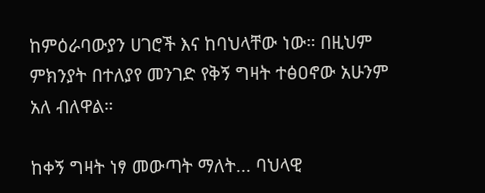ከምዕራባውያን ሀገሮች እና ከባህላቸው ነው። በዚህም ምክንያት በተለያየ መንገድ የቅኝ ግዛት ተፅዐኖው አሁንም አለ ብለዋል።

ከቀኝ ግዛት ነፃ መውጣት ማለት... ባህላዊ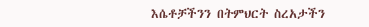እሴቶቻችንን በትምህርት ስረአታችን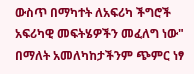ውስጥ በማካተት ለአፍሪካ ችግሮች አፍሪካዊ መፍትሄዎችን መፈለግ ነው" በማለት አመለካከታችንም ጭምር ነፃ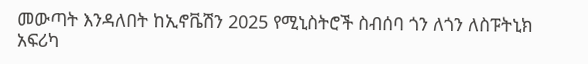መውጣት እንዳለበት ከኢኖቬሽን 2025 የሚኒስትሮች ስብሰባ ጎን ለጎን ለስፑትኒክ አፍሪካ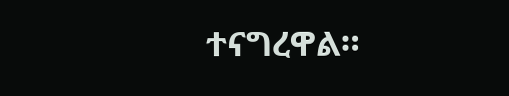ተናግረዋል።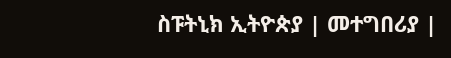ስፑትኒክ ኢትዮጵያ | መተግበሪያ |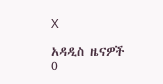X

አዳዲስ ዜናዎች
0